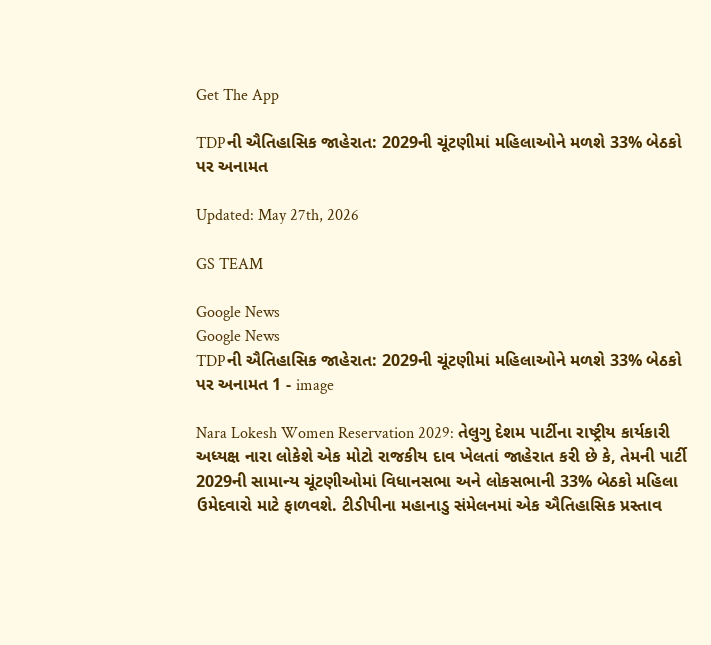Get The App

TDPની ઐતિહાસિક જાહેરાત: 2029ની ચૂંટણીમાં મહિલાઓને મળશે 33% બેઠકો પર અનામત

Updated: May 27th, 2026

GS TEAM

Google News
Google News
TDPની ઐતિહાસિક જાહેરાત: 2029ની ચૂંટણીમાં મહિલાઓને મળશે 33% બેઠકો પર અનામત 1 - image

Nara Lokesh Women Reservation 2029: તેલુગુ દેશમ પાર્ટીના રાષ્ટ્રીય કાર્યકારી અધ્યક્ષ નારા લોકેશે એક મોટો રાજકીય દાવ ખેલતાં જાહેરાત કરી છે કે, તેમની પાર્ટી 2029ની સામાન્ય ચૂંટણીઓમાં વિધાનસભા અને લોકસભાની 33% બેઠકો મહિલા ઉમેદવારો માટે ફાળવશે. ટીડીપીના મહાનાડુ સંમેલનમાં એક ઐતિહાસિક પ્રસ્તાવ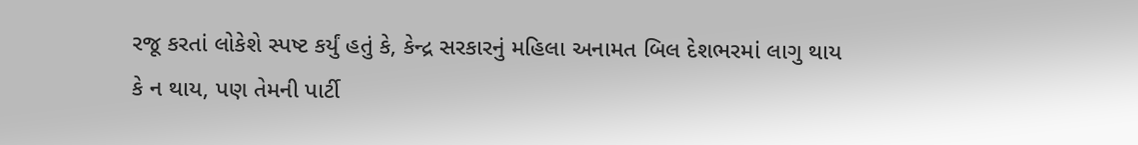રજૂ કરતાં લોકેશે સ્પષ્ટ કર્યું હતું કે, કેન્દ્ર સરકારનું મહિલા અનામત બિલ દેશભરમાં લાગુ થાય કે ન થાય, પણ તેમની પાર્ટી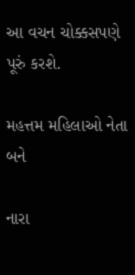આ વચન ચોક્કસપણે પૂરું કરશે.

મહત્તમ મહિલાઓ નેતા બને

નારા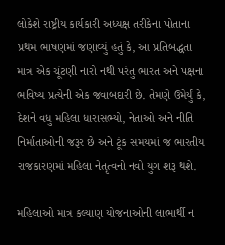લોકેશે રાષ્ટ્રીય કાર્યકારી અધ્યક્ષ તરીકેના પોતાના પ્રથમ ભાષણમાં જણાવ્યું હતું કે, આ પ્રતિબદ્ધતા માત્ર એક ચૂંટણી નારો નથી પરંતુ ભારત અને પક્ષના ભવિષ્ય પ્રત્યેની એક જવાબદારી છે. તેમણે ઉમેર્યું કે, દેશને વધુ મહિલા ધારાસભ્યો, નેતાઓ અને નીતિ નિર્માતાઓની જરૂર છે અને ટૂંક સમયમાં જ ભારતીય રાજકારણમાં મહિલા નેતૃત્વનો નવો યુગ શરૂ થશે.

મહિલાઓ માત્ર કલ્યાણ યોજનાઓની લાભાર્થી ન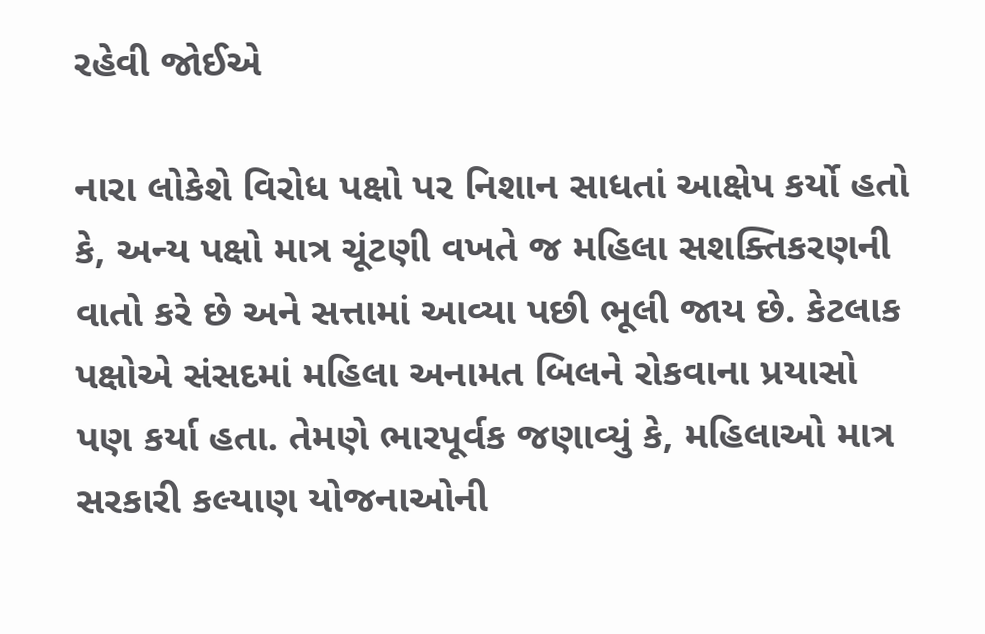રહેવી જોઈએ

નારા લોકેશે વિરોધ પક્ષો પર નિશાન સાધતાં આક્ષેપ કર્યો હતો કે, અન્ય પક્ષો માત્ર ચૂંટણી વખતે જ મહિલા સશક્તિકરણની વાતો કરે છે અને સત્તામાં આવ્યા પછી ભૂલી જાય છે. કેટલાક પક્ષોએ સંસદમાં મહિલા અનામત બિલને રોકવાના પ્રયાસો પણ કર્યા હતા. તેમણે ભારપૂર્વક જણાવ્યું કે, મહિલાઓ માત્ર સરકારી કલ્યાણ યોજનાઓની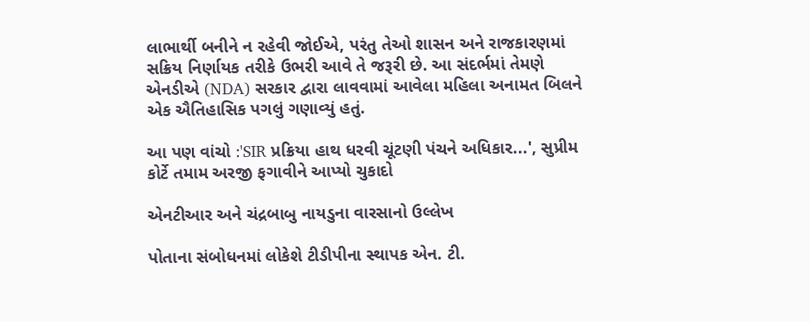લાભાર્થી બનીને ન રહેવી જોઈએ, પરંતુ તેઓ શાસન અને રાજકારણમાં સક્રિય નિર્ણાયક તરીકે ઉભરી આવે તે જરૂરી છે. આ સંદર્ભમાં તેમણે એનડીએ (NDA) સરકાર દ્વારા લાવવામાં આવેલા મહિલા અનામત બિલને એક ઐતિહાસિક પગલું ગણાવ્યું હતું.

આ પણ વાંચો :'SIR પ્રક્રિયા હાથ ધરવી ચૂંટણી પંચને અધિકાર...', સુપ્રીમ કોર્ટે તમામ અરજી ફગાવીને આપ્યો ચુકાદો

એનટીઆર અને ચંદ્રબાબુ નાયડુના વારસાનો ઉલ્લેખ

પોતાના સંબોધનમાં લોકેશે ટીડીપીના સ્થાપક એન. ટી.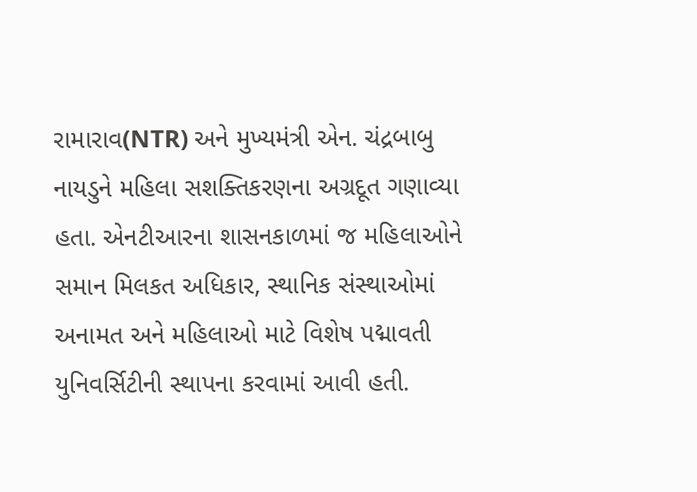રામારાવ(NTR) અને મુખ્યમંત્રી એન. ચંદ્રબાબુ નાયડુને મહિલા સશક્તિકરણના અગ્રદૂત ગણાવ્યા હતા. એનટીઆરના શાસનકાળમાં જ મહિલાઓને સમાન મિલકત અધિકાર, સ્થાનિક સંસ્થાઓમાં અનામત અને મહિલાઓ માટે વિશેષ પદ્માવતી યુનિવર્સિટીની સ્થાપના કરવામાં આવી હતી.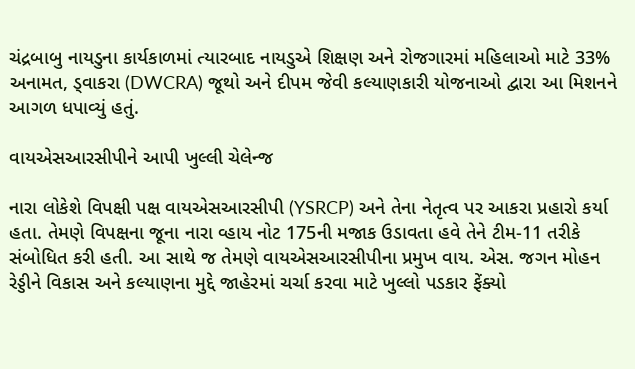ચંદ્રબાબુ નાયડુના કાર્યકાળમાં ત્યારબાદ નાયડુએ શિક્ષણ અને રોજગારમાં મહિલાઓ માટે 33% અનામત, ડ્વાકરા (DWCRA) જૂથો અને દીપમ જેવી કલ્યાણકારી યોજનાઓ દ્વારા આ મિશનને આગળ ધપાવ્યું હતું.

વાયએસઆરસીપીને આપી ખુલ્લી ચેલેન્જ

નારા લોકેશે વિપક્ષી પક્ષ વાયએસઆરસીપી (YSRCP) અને તેના નેતૃત્વ પર આકરા પ્રહારો કર્યા હતા. તેમણે વિપક્ષના જૂના નારા વ્હાય નોટ 175ની મજાક ઉડાવતા હવે તેને ટીમ-11 તરીકે સંબોધિત કરી હતી. આ સાથે જ તેમણે વાયએસઆરસીપીના પ્રમુખ વાય. એસ. જગન મોહન રેડ્ડીને વિકાસ અને કલ્યાણના મુદ્દે જાહેરમાં ચર્ચા કરવા માટે ખુલ્લો પડકાર ફેંક્યો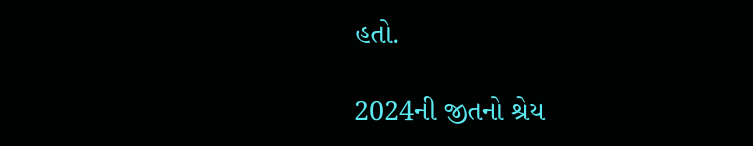હતો.

2024ની જીતનો શ્રેય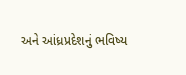અને આંધ્રપ્રદેશનું ભવિષ્ય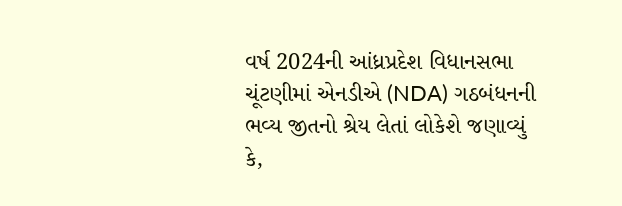વર્ષ 2024ની આંધ્રપ્રદેશ વિધાનસભા ચૂંટણીમાં એનડીએ (NDA) ગઠબંધનની ભવ્ય જીતનો શ્રેય લેતાં લોકેશે જણાવ્યું કે,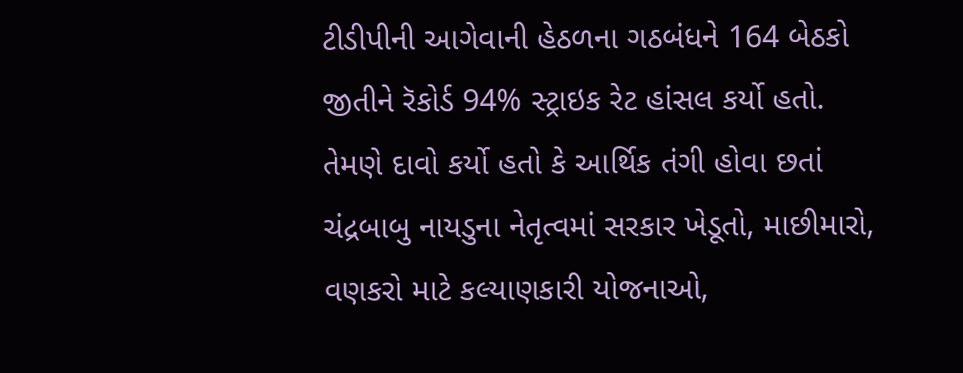ટીડીપીની આગેવાની હેઠળના ગઠબંધને 164 બેઠકો જીતીને રૅકોર્ડ 94% સ્ટ્રાઇક રેટ હાંસલ કર્યો હતો. તેમણે દાવો કર્યો હતો કે આર્થિક તંગી હોવા છતાં ચંદ્રબાબુ નાયડુના નેતૃત્વમાં સરકાર ખેડૂતો, માછીમારો, વણકરો માટે કલ્યાણકારી યોજનાઓ,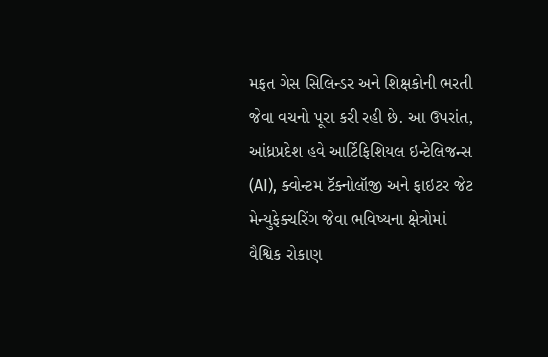મફત ગેસ સિલિન્ડર અને શિક્ષકોની ભરતી જેવા વચનો પૂરા કરી રહી છે. આ ઉપરાંત, આંધ્રપ્રદેશ હવે આર્ટિફિશિયલ ઇન્ટેલિજન્સ (AI), ક્વોન્ટમ ટૅક્નોલૉજી અને ફાઇટર જેટ મેન્યુફેક્ચરિંગ જેવા ભવિષ્યના ક્ષેત્રોમાં વૈશ્વિક રોકાણ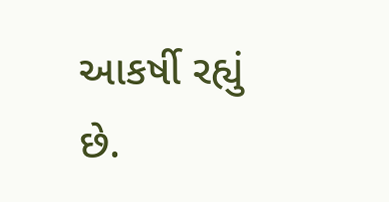આકર્ષી રહ્યું છે.